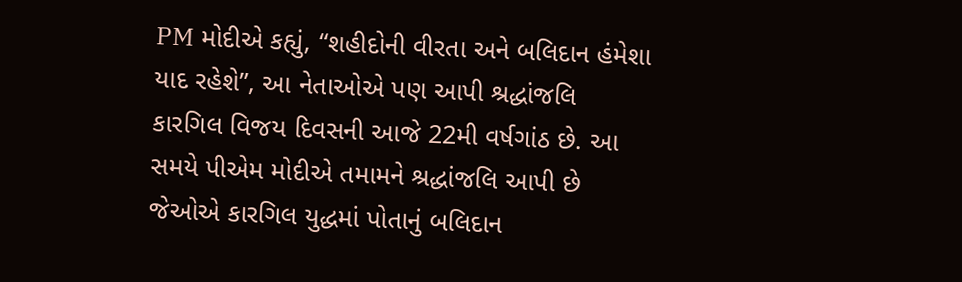PM મોદીએ કહ્યું, “શહીદોની વીરતા અને બલિદાન હંમેશા યાદ રહેશે”, આ નેતાઓએ પણ આપી શ્રદ્ધાંજલિ
કારગિલ વિજય દિવસની આજે 22મી વર્ષગાંઠ છે. આ સમયે પીએમ મોદીએ તમામને શ્રદ્ધાંજલિ આપી છે જેઓએ કારગિલ યુદ્ધમાં પોતાનું બલિદાન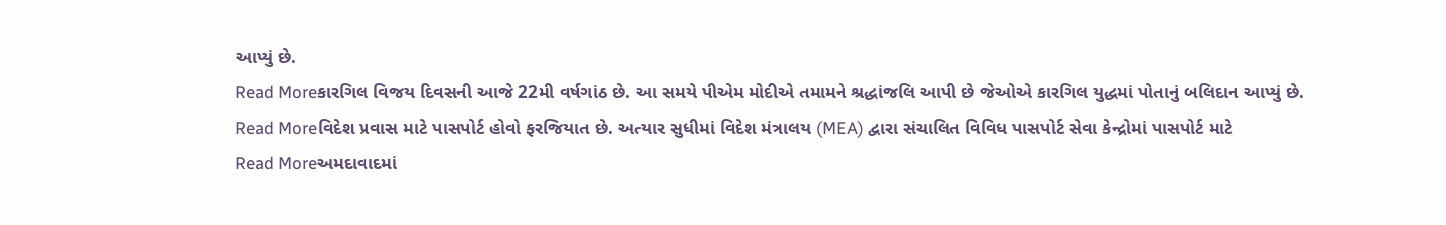આપ્યું છે.
Read Moreકારગિલ વિજય દિવસની આજે 22મી વર્ષગાંઠ છે. આ સમયે પીએમ મોદીએ તમામને શ્રદ્ધાંજલિ આપી છે જેઓએ કારગિલ યુદ્ધમાં પોતાનું બલિદાન આપ્યું છે.
Read Moreવિદેશ પ્રવાસ માટે પાસપોર્ટ હોવો ફરજિયાત છે. અત્યાર સુધીમાં વિદેશ મંત્રાલય (MEA) દ્વારા સંચાલિત વિવિધ પાસપોર્ટ સેવા કેન્દ્રોમાં પાસપોર્ટ માટે
Read Moreઅમદાવાદમાં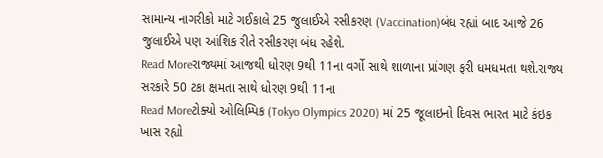સામાન્ય નાગરીકો માટે ગઈકાલે 25 જુલાઈએ રસીકરણ (Vaccination)બંધ રહ્યાં બાદ આજે 26 જુલાઈએ પણ આંશિક રીતે રસીકરણ બંધ રહેશે.
Read Moreરાજ્યમાં આજથી ધોરણ 9થી 11ના વર્ગો સાથે શાળાના પ્રાંગણ ફરી ધમધમતા થશે.રાજ્ય સરકારે 50 ટકા ક્ષમતા સાથે ધોરણ 9થી 11ના
Read Moreટોક્યો ઓલિમ્પિક (Tokyo Olympics 2020) માં 25 જૂલાઇનો દિવસ ભારત માટે કંઇક ખાસ રહ્યો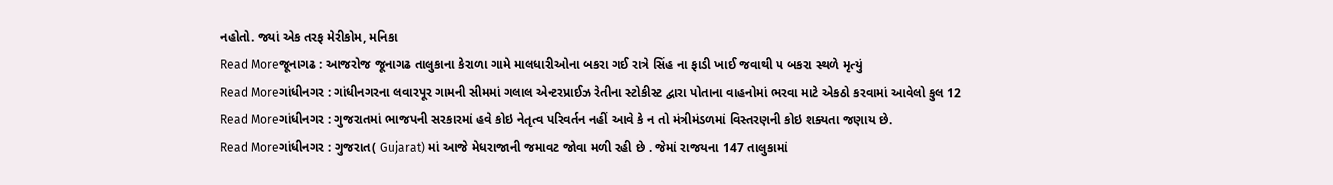નહોતો. જ્યાં એક તરફ મેરીકોમ, મનિકા
Read Moreજૂનાગઢ : આજરોજ જૂનાગઢ તાલુકાના કેરાળા ગામે માલધારીઓના બકરા ગઈ રાત્રે સિંહ ના ફાડી ખાઈ જવાથી ૫ બકરા સ્થળે મૃત્યું
Read Moreગાંધીનગર : ગાંધીનગરના લવારપૂર ગામની સીમમાં ગલાલ એન્ટરપ્રાઈઝ રેતીના સ્ટોકીસ્ટ દ્વારા પોતાના વાહનોમાં ભરવા માટે એકઠો કરવામાં આવેલો કુલ 12
Read Moreગાંધીનગર : ગુજરાતમાં ભાજપની સરકારમાં હવે કોઇ નેતૃત્વ પરિવર્તન નહીં આવે કે ન તો મંત્રીમંડળમાં વિસ્તરણની કોઇ શક્યતા જણાય છે.
Read Moreગાંધીનગર : ગુજરાત( Gujarat) માં આજે મેધરાજાની જમાવટ જોવા મળી રહી છે . જેમાં રાજયના 147 તાલુકામાં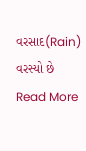વરસાદ(Rain) વરસ્યો છે
Read More